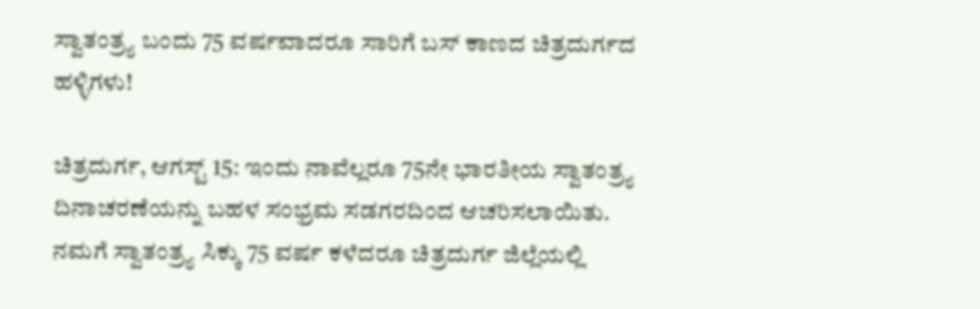ಸ್ವಾತಂತ್ರ್ಯ ಬಂದು 75 ವರ್ಷವಾದರೂ ಸಾರಿಗೆ ಬಸ್ ಕಾಣದ ಚಿತ್ರದುರ್ಗದ ಹಳ್ಳಿಗಳು!

ಚಿತ್ರದುರ್ಗ, ಆಗಸ್ಟ್ 15: ಇಂದು ನಾವೆಲ್ಲರೂ 75ನೇ ಭಾರತೀಯ ಸ್ವಾತಂತ್ರ್ಯ ದಿನಾಚರಣೆಯನ್ನು ಬಹಳ ಸಂಭ್ರಮ ಸಡಗರದಿಂದ ಆಚರಿಸಲಾಯಿತು. ನಮಗೆ ಸ್ವಾತಂತ್ರ್ಯ ಸಿಕ್ಕು 75 ವರ್ಷ ಕಳೆದರೂ ಚಿತ್ರದುರ್ಗ ಜಿಲ್ಲೆಯಲ್ಲಿ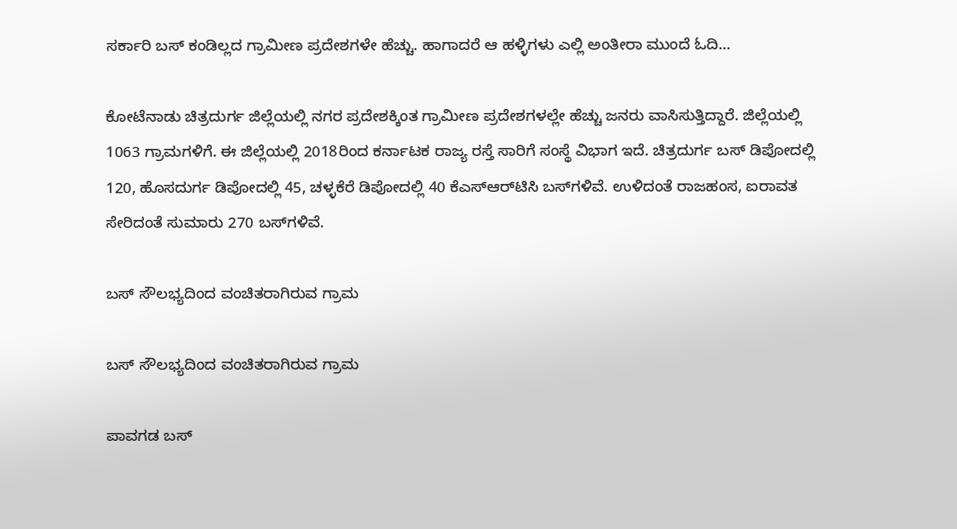ಸರ್ಕಾರಿ ಬಸ್ ಕಂಡಿಲ್ಲದ ಗ್ರಾಮೀಣ ಪ್ರದೇಶಗಳೇ ಹೆಚ್ಚು. ಹಾಗಾದರೆ ಆ ಹಳ್ಳಿಗಳು ಎಲ್ಲಿ ಅಂತೀರಾ ಮುಂದೆ ಓದಿ...

ಕೋಟೆನಾಡು ಚಿತ್ರದುರ್ಗ ಜಿಲ್ಲೆಯಲ್ಲಿ ನಗರ ಪ್ರದೇಶಕ್ಕಿಂತ ಗ್ರಾಮೀಣ ಪ್ರದೇಶಗಳಲ್ಲೇ ಹೆಚ್ಚು ಜನರು ವಾಸಿಸುತ್ತಿದ್ದಾರೆ. ಜಿಲ್ಲೆಯಲ್ಲಿ 1063 ಗ್ರಾಮಗಳಿಗೆ. ಈ ಜಿಲ್ಲೆಯಲ್ಲಿ 2018ರಿಂದ ಕರ್ನಾಟಕ ರಾಜ್ಯ ರಸ್ತೆ ಸಾರಿಗೆ ಸಂಸ್ಥೆ ವಿಭಾಗ ಇದೆ. ಚಿತ್ರದುರ್ಗ ಬಸ್ ಡಿಪೋದಲ್ಲಿ 120, ಹೊಸದುರ್ಗ ಡಿಪೋದಲ್ಲಿ 45, ಚಳ್ಳಕೆರೆ ಡಿಪೋದಲ್ಲಿ 40 ಕೆಎಸ್ಆರ್‌ಟಿಸಿ ಬಸ್‌ಗಳಿವೆ. ಉಳಿದಂತೆ ರಾಜಹಂಸ, ಐರಾವತ ಸೇರಿದಂತೆ ಸುಮಾರು 270 ಬಸ್‌ಗಳಿವೆ.

ಬಸ್ ಸೌಲಭ್ಯದಿಂದ ವಂಚಿತರಾಗಿರುವ ಗ್ರಾಮ

ಬಸ್ ಸೌಲಭ್ಯದಿಂದ ವಂಚಿತರಾಗಿರುವ ಗ್ರಾಮ

ಪಾವಗಡ ಬಸ್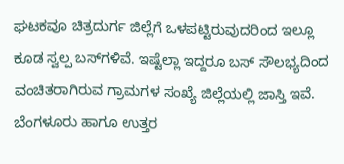ಘಟಕವೂ ಚಿತ್ರದುರ್ಗ ಜಿಲ್ಲೆಗೆ ಒಳಪಟ್ಟಿರುವುದರಿಂದ ಇಲ್ಲೂ ಕೂಡ ಸ್ವಲ್ಪ ಬಸ್‌ಗಳಿವೆ. ಇಷ್ಟೆಲ್ಲಾ ಇದ್ದರೂ ಬಸ್ ಸೌಲಭ್ಯದಿಂದ ವಂಚಿತರಾಗಿರುವ ಗ್ರಾಮಗಳ ಸಂಖ್ಯೆ ಜಿಲ್ಲೆಯಲ್ಲಿ ಜಾಸ್ತಿ ಇವೆ. ಬೆಂಗಳೂರು ಹಾಗೂ ಉತ್ತರ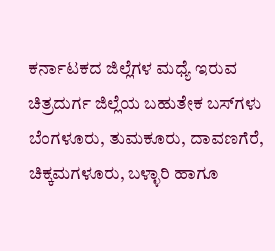ಕರ್ನಾಟಕದ ಜಿಲ್ಲೆಗಳ ಮಧ್ಯೆ ಇರುವ ಚಿತ್ರದುರ್ಗ ಜಿಲ್ಲೆಯ ಬಹುತೇಕ ಬಸ್‌ಗಳು ಬೆಂಗಳೂರು, ತುಮಕೂರು, ದಾವಣಗೆರೆ, ಚಿಕ್ಕಮಗಳೂರು, ಬಳ್ಳಾರಿ ಹಾಗೂ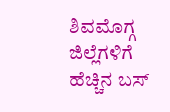ಶಿವಮೊಗ್ಗ ಜಿಲ್ಲೆಗಳಿಗೆ ಹೆಚ್ಚಿನ ಬಸ್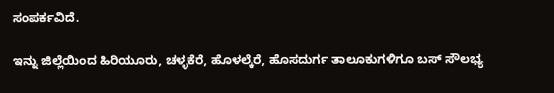ಸಂಪರ್ಕವಿದೆ.

ಇನ್ನು ಜಿಲ್ಲೆಯಿಂದ ಹಿರಿಯೂರು, ಚಳ್ಳಕೆರೆ, ಹೊಳಲ್ಕೆರೆ, ಹೊಸದುರ್ಗ ತಾಲೂಕುಗಳಿಗೂ ಬಸ್ ಸೌಲಭ್ಯ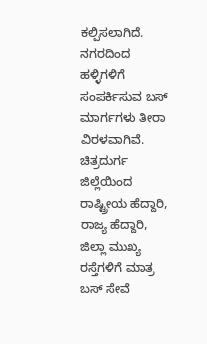ಕಲ್ಪಿಸಲಾಗಿದೆ. ನಗರದಿಂದ ಹಳ್ಳಿಗಳಿಗೆ ಸಂಪರ್ಕಿಸುವ ಬಸ್ ಮಾರ್ಗಗಳು ತೀರಾ ವಿರಳವಾಗಿವೆ. ಚಿತ್ರದುರ್ಗ ಜಿಲ್ಲೆಯಿಂದ ರಾಷ್ಟ್ರೀಯ ಹೆದ್ದಾರಿ, ರಾಜ್ಯ ಹೆದ್ದಾರಿ, ಜಿಲ್ಲಾ ಮುಖ್ಯ ರಸ್ತೆಗಳಿಗೆ ಮಾತ್ರ ಬಸ್ ಸೇವೆ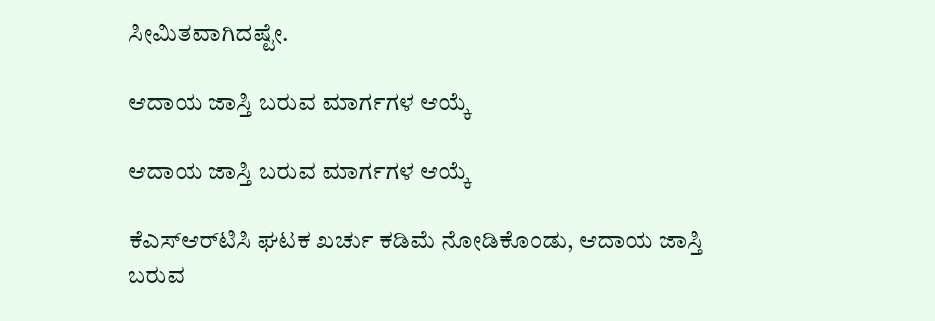ಸೀಮಿತವಾಗಿದಷ್ಟೇ.

ಆದಾಯ ಜಾಸ್ತಿ ಬರುವ ಮಾರ್ಗಗಳ ಆಯ್ಕೆ

ಆದಾಯ ಜಾಸ್ತಿ ಬರುವ ಮಾರ್ಗಗಳ ಆಯ್ಕೆ

ಕೆಎಸ್ಆರ್‌ಟಿಸಿ ಘಟಕ ಖರ್ಚು ಕಡಿಮೆ ನೋಡಿಕೊಂಡು, ಆದಾಯ ಜಾಸ್ತಿ ಬರುವ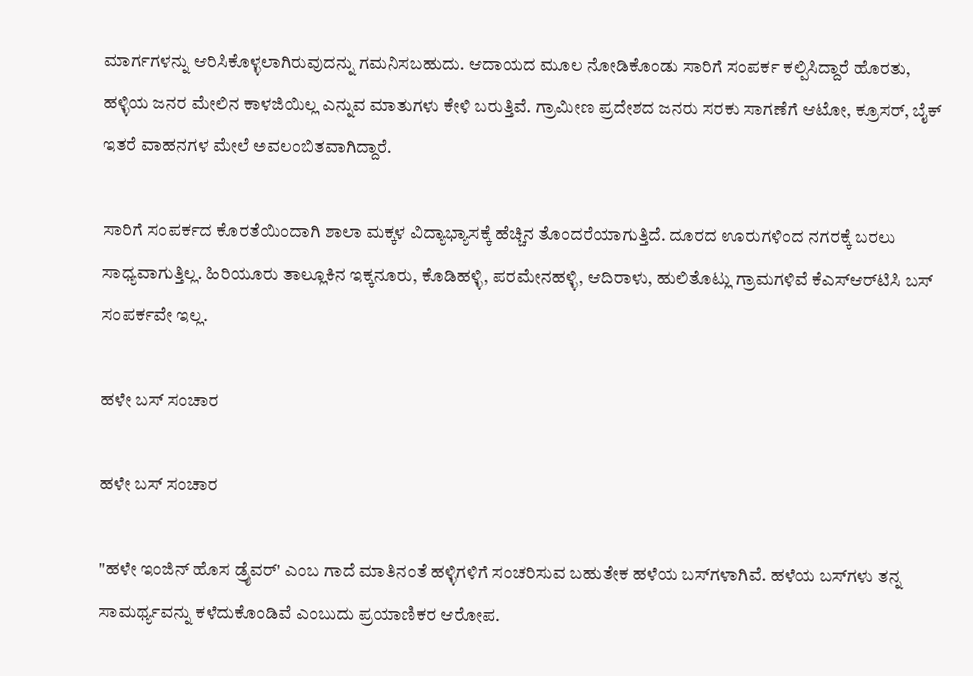ಮಾರ್ಗಗಳನ್ನು ಆರಿಸಿಕೊಳ್ಳಲಾಗಿರುವುದನ್ನು ಗಮನಿಸಬಹುದು. ಆದಾಯದ ಮೂಲ ನೋಡಿಕೊಂಡು ಸಾರಿಗೆ ಸಂಪರ್ಕ ಕಲ್ಪಿಸಿದ್ದಾರೆ ಹೊರತು, ಹಳ್ಳಿಯ ಜನರ ಮೇಲಿನ ಕಾಳಜಿಯಿಲ್ಲ ಎನ್ನುವ ಮಾತುಗಳು ಕೇಳಿ ಬರುತ್ತಿವೆ. ಗ್ರಾಮೀಣ ಪ್ರದೇಶದ ಜನರು ಸರಕು ಸಾಗಣೆಗೆ ಆಟೋ, ಕ್ರೂಸರ್, ಬೈಕ್ ಇತರೆ ವಾಹನಗಳ ಮೇಲೆ ಅವಲಂಬಿತವಾಗಿದ್ದಾರೆ.

ಸಾರಿಗೆ ಸಂಪರ್ಕದ ಕೊರತೆಯಿಂದಾಗಿ ಶಾಲಾ ಮಕ್ಕಳ ವಿದ್ಯಾಭ್ಯಾಸಕ್ಕೆ ಹೆಚ್ಚಿನ ತೊಂದರೆಯಾಗುತ್ತಿದೆ. ದೂರದ ಊರುಗಳಿಂದ ನಗರಕ್ಕೆ ಬರಲು ಸಾಧ್ಯವಾಗುತ್ತಿಲ್ಲ. ಹಿರಿಯೂರು ತಾಲ್ಲೂಕಿನ ಇಕ್ಕನೂರು, ಕೊಡಿಹಳ್ಳಿ, ಪರಮೇನಹಳ್ಳಿ, ಆದಿರಾಳು, ಹುಲಿತೊಟ್ಲು ಗ್ರಾಮಗಳಿವೆ ಕೆಎಸ್ಆರ್‌ಟಿಸಿ ಬಸ್ ಸಂಪರ್ಕವೇ ಇಲ್ಲ.

ಹಳೇ ಬಸ್ ಸಂಚಾರ

ಹಳೇ ಬಸ್ ಸಂಚಾರ

"ಹಳೇ ಇಂಜಿನ್ ಹೊಸ ಡ್ರೈವರ್' ಎಂಬ ಗಾದೆ ಮಾತಿನಂತೆ ಹಳ್ಳಿಗಳಿಗೆ ಸಂಚರಿಸುವ ಬಹುತೇಕ ಹಳೆಯ ಬಸ್‌ಗಳಾಗಿವೆ. ಹಳೆಯ ಬಸ್‌ಗಳು ತನ್ನ ಸಾಮರ್ಥ್ಯವನ್ನು ಕಳೆದುಕೊಂಡಿವೆ ಎಂಬುದು ಪ್ರಯಾಣಿಕರ ಆರೋಪ.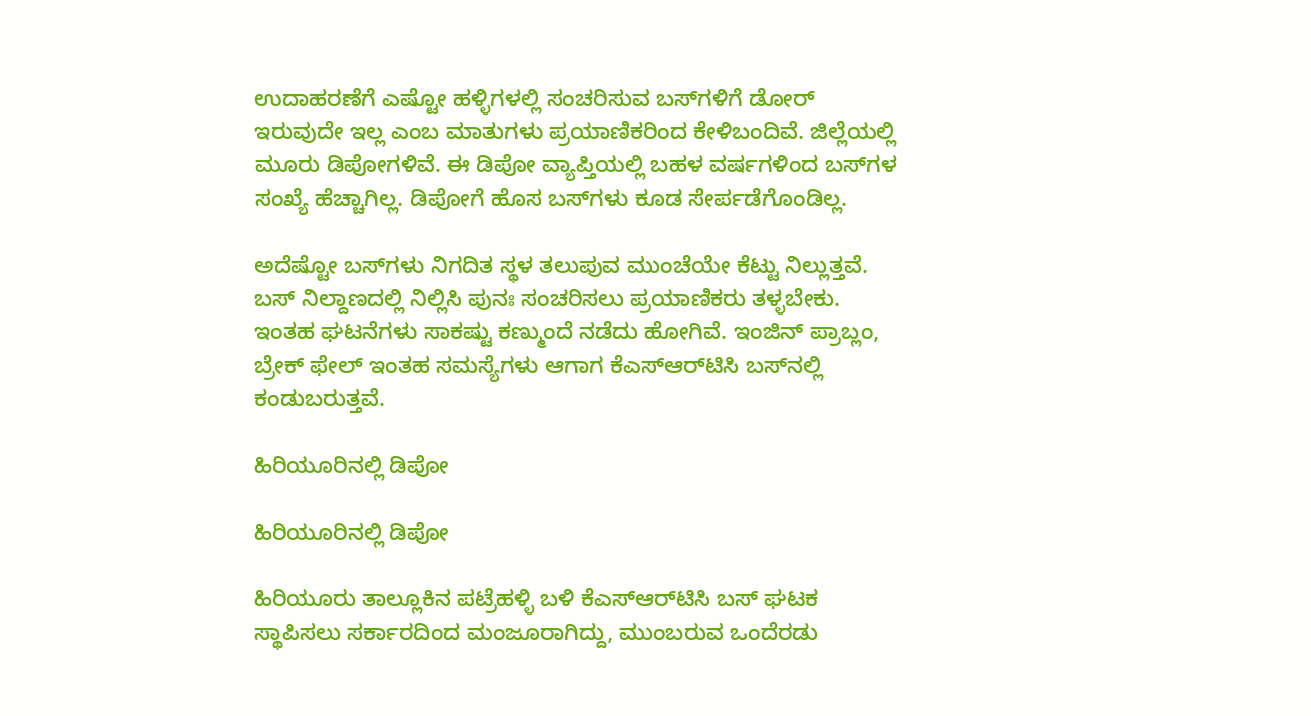ಉದಾಹರಣೆಗೆ ಎಷ್ಟೋ ಹಳ್ಳಿಗಳಲ್ಲಿ ಸಂಚರಿಸುವ ಬಸ್‌ಗಳಿಗೆ ಡೋರ್ ಇರುವುದೇ ಇಲ್ಲ ಎಂಬ ಮಾತುಗಳು ಪ್ರಯಾಣಿಕರಿಂದ ಕೇಳಿಬಂದಿವೆ. ಜಿಲ್ಲೆಯಲ್ಲಿ ಮೂರು ಡಿಪೋಗಳಿವೆ. ಈ ಡಿಪೋ ವ್ಯಾಪ್ತಿಯಲ್ಲಿ ಬಹಳ ವರ್ಷಗಳಿಂದ ಬಸ್‌ಗಳ ಸಂಖ್ಯೆ ಹೆಚ್ಚಾಗಿಲ್ಲ. ಡಿಪೋಗೆ ಹೊಸ ಬಸ್‌ಗಳು ಕೂಡ ಸೇರ್ಪಡೆಗೊಂಡಿಲ್ಲ.

ಅದೆಷ್ಟೋ ಬಸ್‌ಗಳು ನಿಗದಿತ ಸ್ಥಳ ತಲುಪುವ ಮುಂಚೆಯೇ ಕೆಟ್ಟು ನಿಲ್ಲುತ್ತವೆ. ಬಸ್ ನಿಲ್ದಾಣದಲ್ಲಿ ನಿಲ್ಲಿಸಿ ಪುನಃ ಸಂಚರಿಸಲು ಪ್ರಯಾಣಿಕರು ತಳ್ಳಬೇಕು. ಇಂತಹ ಘಟನೆಗಳು ಸಾಕಷ್ಟು ಕಣ್ಮುಂದೆ ನಡೆದು ಹೋಗಿವೆ. ಇಂಜಿನ್ ಪ್ರಾಬ್ಲಂ, ಬ್ರೇಕ್ ಫೇಲ್ ಇಂತಹ ಸಮಸ್ಯೆಗಳು ಆಗಾಗ ಕೆಎಸ್ಆರ್‌ಟಿಸಿ ಬಸ್‌ನಲ್ಲಿ ಕಂಡುಬರುತ್ತವೆ.

ಹಿರಿಯೂರಿನಲ್ಲಿ ಡಿಪೋ

ಹಿರಿಯೂರಿನಲ್ಲಿ ಡಿಪೋ

ಹಿರಿಯೂರು ತಾಲ್ಲೂಕಿನ ಪಟ್ರೆಹಳ್ಳಿ ಬಳಿ ಕೆಎಸ್ಆರ್‌ಟಿಸಿ ಬಸ್ ಘಟಕ ಸ್ಥಾಪಿಸಲು ಸರ್ಕಾರದಿಂದ ಮಂಜೂರಾಗಿದ್ದು, ಮುಂಬರುವ ಒಂದೆರಡು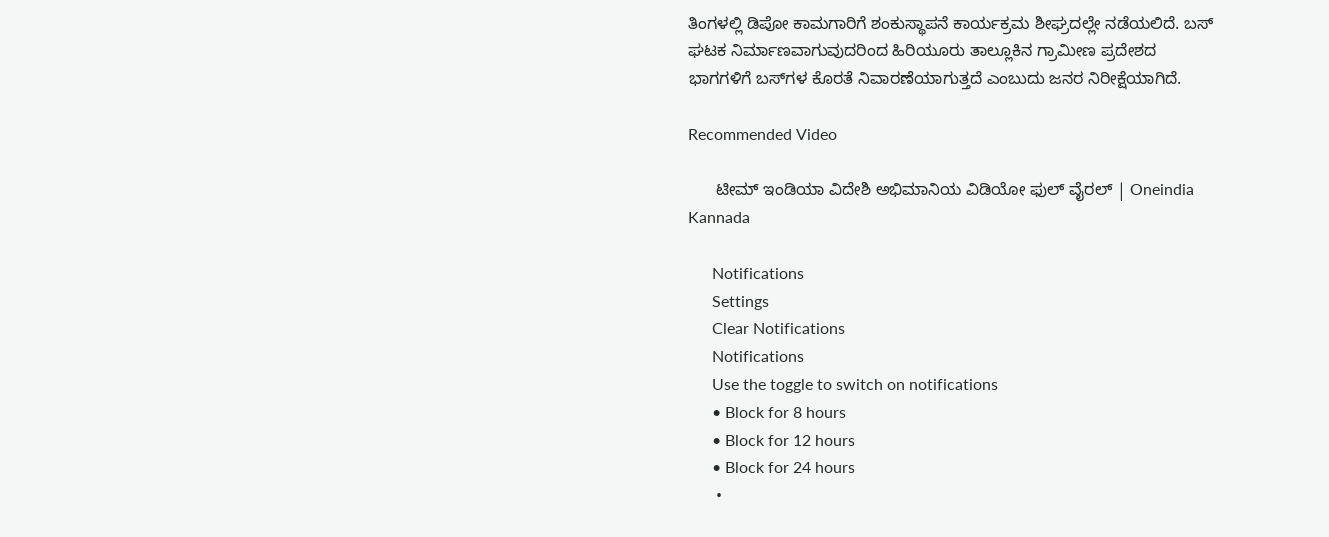ತಿಂಗಳಲ್ಲಿ ಡಿಪೋ ಕಾಮಗಾರಿಗೆ ಶಂಕುಸ್ಥಾಪನೆ ಕಾರ್ಯಕ್ರಮ ಶೀಘ್ರದಲ್ಲೇ ನಡೆಯಲಿದೆ. ಬಸ್ ಘಟಕ ನಿರ್ಮಾಣವಾಗುವುದರಿಂದ ಹಿರಿಯೂರು ತಾಲ್ಲೂಕಿನ ಗ್ರಾಮೀಣ ಪ್ರದೇಶದ ಭಾಗಗಳಿಗೆ ಬಸ್‌ಗಳ ಕೊರತೆ ನಿವಾರಣೆಯಾಗುತ್ತದೆ ಎಂಬುದು ಜನರ ನಿರೀಕ್ಷೆಯಾಗಿದೆ.

Recommended Video

      ಟೀಮ್ ಇಂಡಿಯಾ ವಿದೇಶಿ ಅಭಿಮಾನಿಯ ವಿಡಿಯೋ ಫುಲ್ ವೈರಲ್ | Oneindia Kannada

      Notifications
      Settings
      Clear Notifications
      Notifications
      Use the toggle to switch on notifications
      • Block for 8 hours
      • Block for 12 hours
      • Block for 24 hours
      •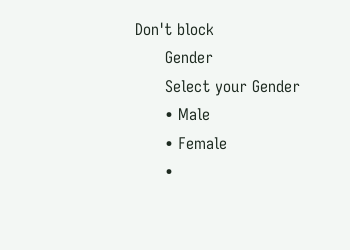Don't block
      Gender
      Select your Gender
      • Male
      • Female
      •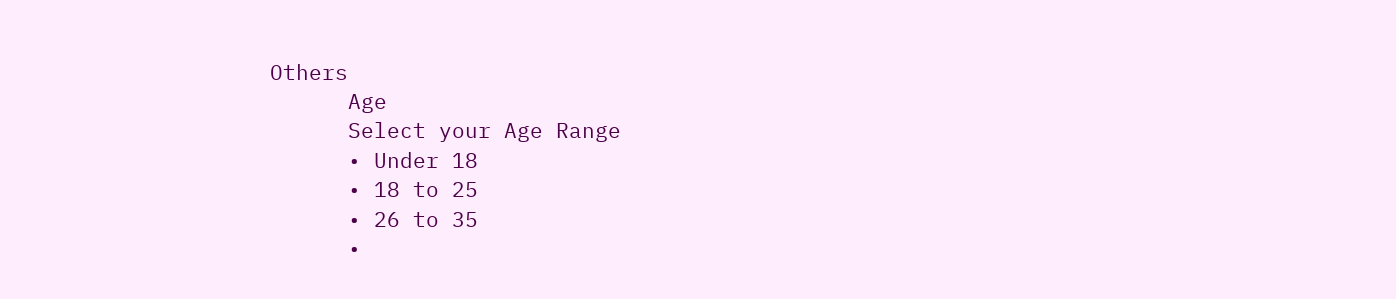Others
      Age
      Select your Age Range
      • Under 18
      • 18 to 25
      • 26 to 35
      •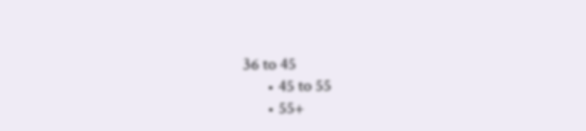36 to 45
      • 45 to 55
      • 55+